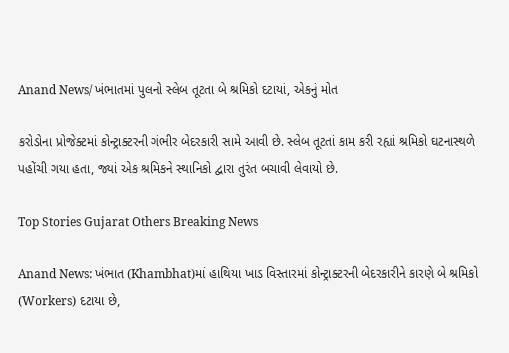Anand News/ ખંભાતમાં પુલનો સ્લેબ તૂટતા બે શ્રમિકો દટાયાં, એકનું મોત

કરોડોના પ્રોજેક્ટમાં કોન્ટ્રાક્ટરની ગંભીર બેદરકારી સામે આવી છે. સ્લેબ તૂટતાં કામ કરી રહ્યાં શ્રમિકો ઘટનાસ્થળે પહોંચી ગયા હતા, જ્યાં એક શ્રમિકને સ્થાનિકો દ્વારા તુરંત બચાવી લેવાયો છે.

Top Stories Gujarat Others Breaking News

Anand News: ખંભાત (Khambhat)માં હાથિયા ખાડ વિસ્તારમાં કોન્ટ્રાક્ટરની બેદરકારીને કારણે બે શ્રમિકો (Workers) દટાયા છે,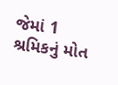જેમાં 1 શ્રમિકનું મોત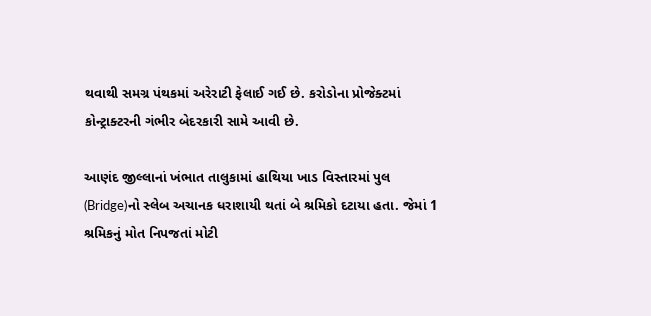થવાથી સમગ્ર પંથકમાં અરેરાટી ફેલાઈ ગઈ છે. કરોડોના પ્રોજેક્ટમાં કોન્ટ્રાક્ટરની ગંભીર બેદરકારી સામે આવી છે.

આણંદ જીલ્લાનાં ખંભાત તાલુકામાં હાથિયા ખાડ વિસ્તારમાં પુલ (Bridge)નો સ્લેબ અચાનક ધરાશાયી થતાં બે શ્રમિકો દટાયા હતા. જેમાં 1 શ્રમિકનું મોત નિપજતાં મોટી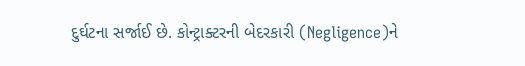દુર્ઘટના સર્જાઈ છે. કોન્ટ્રાક્ટરની બેદરકારી (Negligence)ને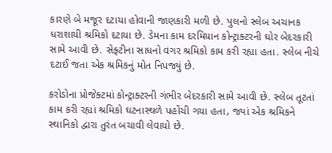કારણે બે મજૂર દટાયા હોવાની જાણકારી મળી છે. પુલનો સ્લેબ અચાનક ધરાશાયી શ્રમિકો દટાયા છે. ડેમના કામ દરમિયાન કોન્ટ્રાક્ટરની ઘોર બેદરકારી સામે આવી છે. સેફ્ટીના સાધનો વગર શ્રમિકો કામ કરી રહ્યા હતા. સ્લેબ નીચે દટાઈ જતા એક શ્રમિકનું મોત નિપજ્યું છે.

કરોડોના પ્રોજેક્ટમાં કોન્ટ્રાક્ટરની ગંભીર બેદરકારી સામે આવી છે. સ્લેબ તૂટતાં કામ કરી રહ્યાં શ્રમિકો ઘટનાસ્થળે પહોંચી ગયા હતા, જ્યાં એક શ્રમિકને સ્થાનિકો દ્વારા તુરંત બચાવી લેવાયો છે.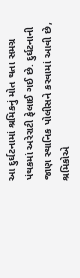આ દુર્ઘટનામાં શ્રમિકનું મોત થતા સમગ્ર પંથકમાં અરેરાટી ફેલાઈ ગઈ છે. દુર્ઘટનાની જાણ સ્થાનિક પોલીસને કરવામાં આવી છે, શ્રમિકોએ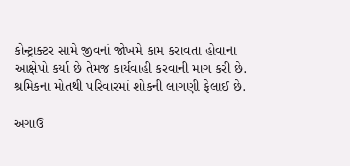કોન્ટ્રાક્ટર સામે જીવનાં જોખમે કામ કરાવતા હોવાના આક્ષેપો કર્યા છે તેમજ કાર્યવાહી કરવાની માગ કરી છે. શ્રમિકના મોતથી પરિવારમાં શોકની લાગણી ફેલાઈ છે.

અગાઉ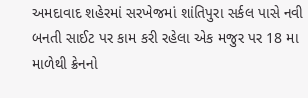અમદાવાદ શહેરમાં સરખેજમાં શાંતિપુરા સર્કલ પાસે નવી બનતી સાઈટ પર કામ કરી રહેલા એક મજુર પર 18 મા માળેથી ક્રેનનો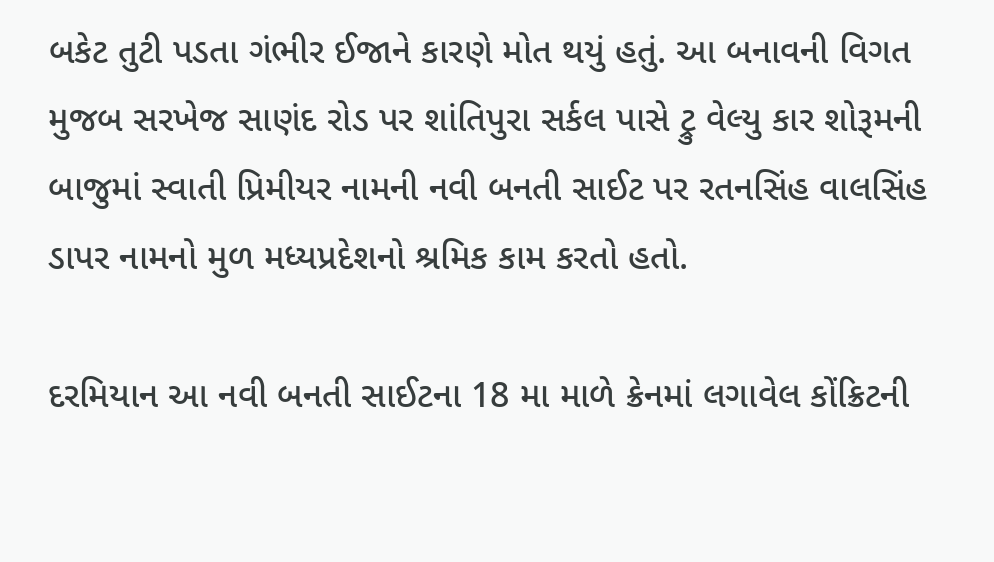બકેટ તુટી પડતા ગંભીર ઈજાને કારણે મોત થયું હતું. આ બનાવની વિગત મુજબ સરખેજ સાણંદ રોડ પર શાંતિપુરા સર્કલ પાસે ટ્રુ વેલ્યુ કાર શોરૂમની બાજુમાં સ્વાતી પ્રિમીયર નામની નવી બનતી સાઈટ પર રતનસિંહ વાલસિંહ ડાપર નામનો મુળ મધ્યપ્રદેશનો શ્રમિક કામ કરતો હતો.

દરમિયાન આ નવી બનતી સાઈટના 18 મા માળે ક્રેનમાં લગાવેલ કોંક્રિટની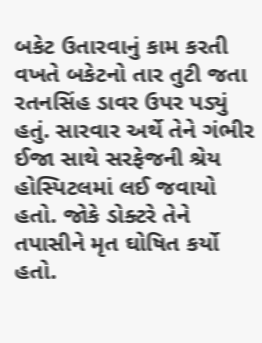બકેટ ઉતારવાનું કામ કરતી વખતે બકેટનો તાર તુટી જતા રતનસિંહ ડાવર ઉપર પડ્યું હતું. સારવાર અર્થે તેને ગંભીર ઈજા સાથે સરફેજની શ્રેય હોસ્પિટલમાં લઈ જવાયો હતો. જોકે ડોક્ટરે તેને તપાસીને મૃત ઘોષિત કર્યો હતો.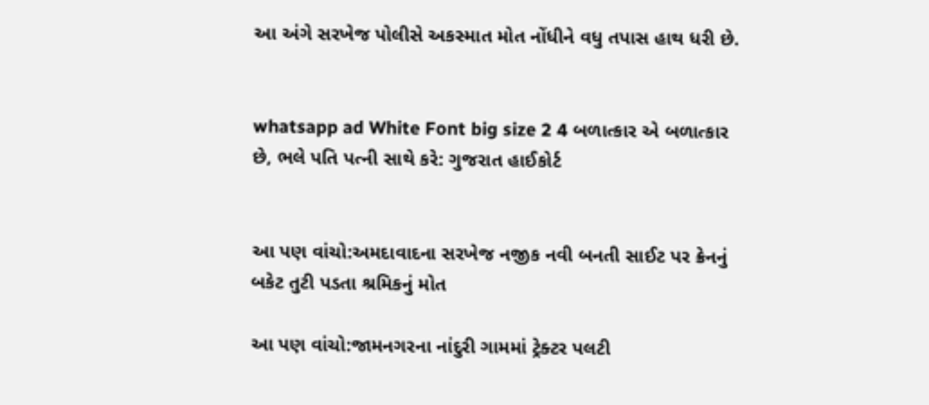આ અંગે સરખેજ પોલીસે અકસ્માત મોત નોંધીને વધુ તપાસ હાથ ધરી છે.


whatsapp ad White Font big size 2 4 બળાત્કાર એ બળાત્કાર છે, ભલે પતિ પત્ની સાથે કરે: ગુજરાત હાઈકોર્ટ


આ પણ વાંચો:અમદાવાદના સરખેજ નજીક નવી બનતી સાઈટ પર ક્રેનનું બકેટ તુટી પડતા શ્રમિકનું મોત

આ પણ વાંચો:જામનગરના નાંદુરી ગામમાં ટ્રેક્ટર પલટી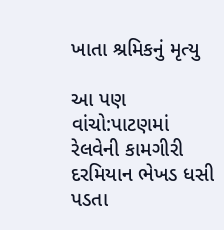ખાતા શ્રમિકનું મૃત્યુ

આ પણ વાંચો:પાટણમાં રેલવેની કામગીરી દરમિયાન ભેખડ ધસી પડતા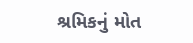શ્રમિકનું મોત